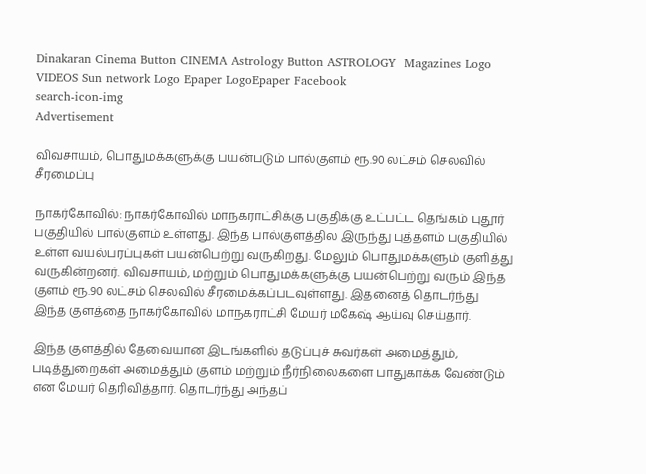Dinakaran Cinema Button CINEMA Astrology Button ASTROLOGY  Magazines Logo VIDEOS Sun network Logo Epaper LogoEpaper Facebook
search-icon-img
Advertisement

விவசாயம், பொதுமக்களுக்கு பயன்படும் பால்குளம் ரூ.90 லட்சம் செலவில் சீரமைப்பு

நாகர்கோவில்: நாகர்கோவில் மாநகராட்சிக்கு பகுதிக்கு உட்பட்ட தெங்கம் புதூர் பகுதியில் பால்குளம் உள்ளது. இந்த பால்குளத்தில இருந்து புத்தளம் பகுதியில் உள்ள வயல்பரப்புகள் பயன்பெற்று வருகிறது. மேலும் பொதுமக்களும் குளித்து வருகின்றனர். விவசாயம், மற்றும் பொதுமக்களுக்கு பயன்பெற்று வரும் இந்த குளம் ரூ.90 லட்சம் செலவில் சீரமைக்கப்படவுள்ளது. இதனைத் தொடர்ந்து இந்த குளத்தை நாகர்கோவில் மாநகராட்சி மேயர் மகேஷ் ஆய்வு செய்தார்.

இந்த குளத்தில் தேவையான இடங்களில் தடுப்புச் சுவர்கள் அமைத்தும், படித்துறைகள் அமைத்தும் குளம் மற்றும் நீர்நிலைகளை பாதுகாக்க வேண்டும் என மேயர் தெரிவித்தார். தொடர்ந்து அந்தப்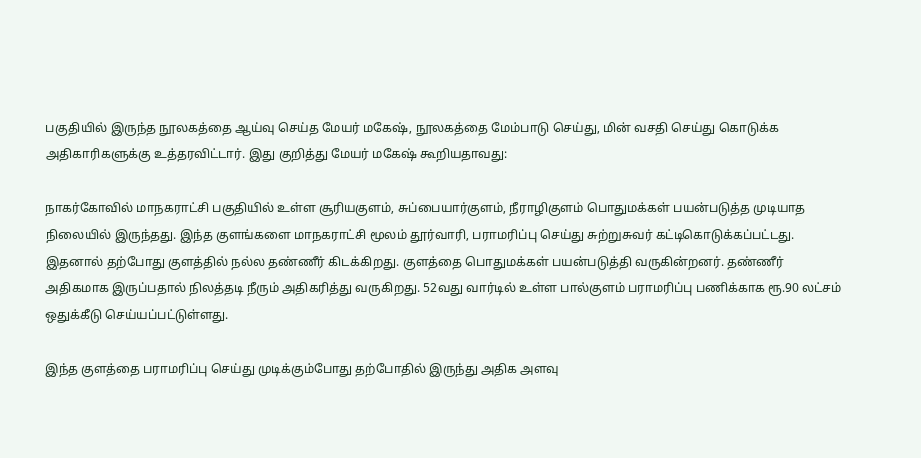பகுதியில் இருந்த நூலகத்தை ஆய்வு செய்த மேயர் மகேஷ், நூலகத்தை மேம்பாடு செய்து, மின் வசதி செய்து கொடுக்க அதிகாரிகளுக்கு உத்தரவிட்டார். இது குறித்து மேயர் மகேஷ் கூறியதாவது:

நாகர்கோவில் மாநகராட்சி பகுதியில் உள்ள சூரியகுளம், சுப்பையார்குளம், நீராழிகுளம் பொதுமக்கள் பயன்படுத்த முடியாத நிலையில் இருந்தது. இந்த குளங்களை மாநகராட்சி மூலம் தூர்வாரி, பராமரிப்பு செய்து சுற்றுசுவர் கட்டிகொடுக்கப்பட்டது. இதனால் தற்போது குளத்தில் நல்ல தண்ணீர் கிடக்கிறது. குளத்தை பொதுமக்கள் பயன்படுத்தி வருகின்றனர். தண்ணீர் அதிகமாக இருப்பதால் நிலத்தடி நீரும் அதிகரித்து வருகிறது. 52வது வார்டில் உள்ள பால்குளம் பராமரிப்பு பணிக்காக ரூ.90 லட்சம் ஒதுக்கீடு செய்யப்பட்டுள்ளது.

இந்த குளத்தை பராமரிப்பு செய்து முடிக்கும்போது தற்போதில் இருந்து அதிக அளவு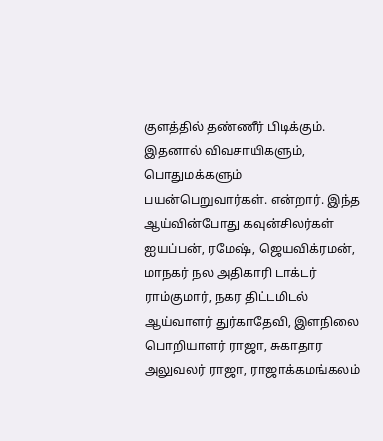குளத்தில் தண்ணீர் பிடிக்கும். இதனால் விவசாயிகளும், பொதுமக்களும் பயன்பெறுவார்கள். என்றார். இந்த ஆய்வின்போது கவுன்சிலர்கள் ஐயப்பன், ரமேஷ், ஜெயவிக்ரமன், மாநகர் நல அதிகாரி டாக்டர் ராம்குமார், நகர திட்டமிடல் ஆய்வாளர் துர்காதேவி, இளநிலை பொறியாளர் ராஜா, சுகாதார அலுவலர் ராஜா, ராஜாக்கமங்கலம்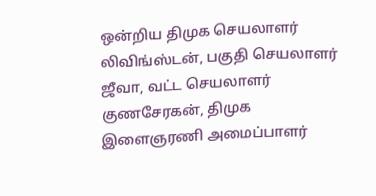ஒன்றிய திமுக செயலாளர் லிவிங்ஸ்டன், பகுதி செயலாளர் ஜீவா, வட்ட செயலாளர் குணசேரகன், திமுக இளைஞரணி அமைப்பாளர்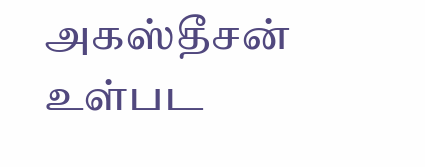அகஸ்தீசன் உள்பட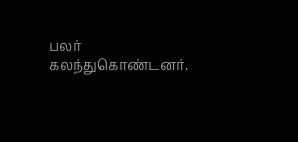பலர் கலந்துகொண்டனர்.